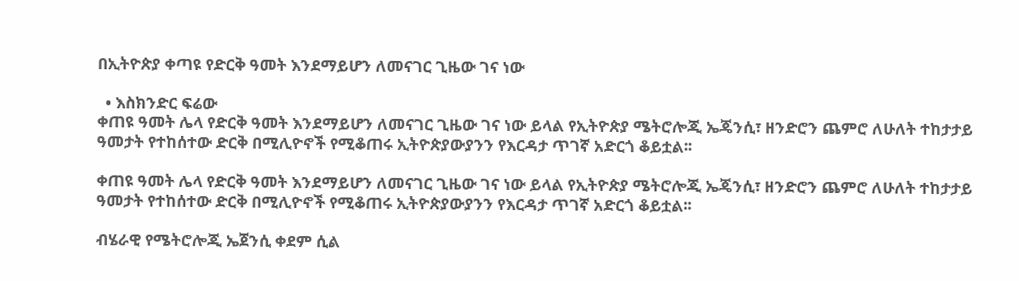በኢትዮጵያ ቀጣዩ የድርቅ ዓመት እንደማይሆን ለመናገር ጊዜው ገና ነው

  • እስክንድር ፍሬው
ቀጠዩ ዓመት ሌላ የድርቅ ዓመት እንደማይሆን ለመናገር ጊዜው ገና ነው ይላል የኢትዮጵያ ሜትሮሎጂ ኤጄንሲ፣ ዘንድሮን ጨምሮ ለሁለት ተከታታይ ዓመታት የተከሰተው ድርቅ በሚሊዮኖች የሚቆጠሩ ኢትዮጵያውያንን የእርዳታ ጥገኛ አድርጎ ቆይቷል፡፡

ቀጠዩ ዓመት ሌላ የድርቅ ዓመት እንደማይሆን ለመናገር ጊዜው ገና ነው ይላል የኢትዮጵያ ሜትሮሎጂ ኤጄንሲ፣ ዘንድሮን ጨምሮ ለሁለት ተከታታይ ዓመታት የተከሰተው ድርቅ በሚሊዮኖች የሚቆጠሩ ኢትዮጵያውያንን የእርዳታ ጥገኛ አድርጎ ቆይቷል፡፡

ብሄራዊ የሜትሮሎጂ ኤጀንሲ ቀደም ሲል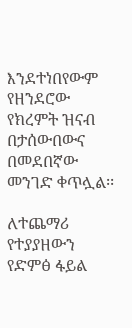እንደተነበየውም የዘንደሮው የክረምት ዝናብ በታሰውበውና በመደበኛው መንገድ ቀጥሏል፡፡

ለተጨማሪ የተያያዘውን የድምፅ ፋይል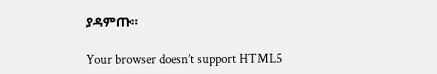ያዳምጡ።

Your browser doesn’t support HTML5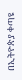በኢትዮጵያ ቀጣዩ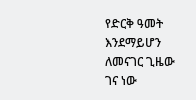የድርቅ ዓመት እንደማይሆን ለመናገር ጊዜው ገና ነው